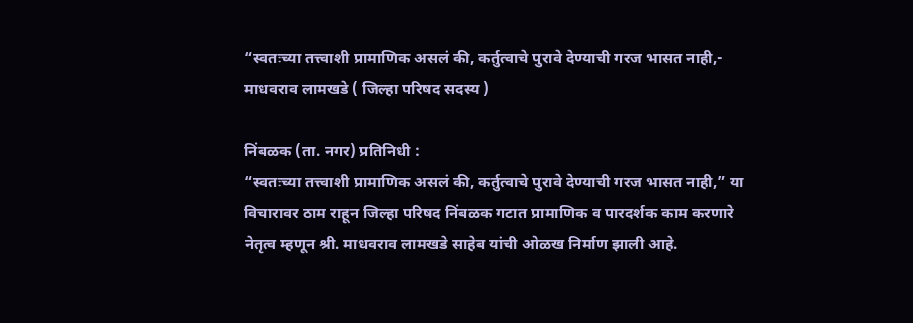“स्वतःच्या तत्त्वाशी प्रामाणिक असलं की, कर्तुत्वाचे पुरावे देण्याची गरज भासत नाही,- माधवराव लामखडे ( जिल्हा परिषद सदस्य )

निंबळक (ता. नगर) प्रतिनिधी :
“स्वतःच्या तत्त्वाशी प्रामाणिक असलं की, कर्तुत्वाचे पुरावे देण्याची गरज भासत नाही,” या विचारावर ठाम राहून जिल्हा परिषद निंबळक गटात प्रामाणिक व पारदर्शक काम करणारे नेतृत्व म्हणून श्री. माधवराव लामखडे साहेब यांची ओळख निर्माण झाली आहे.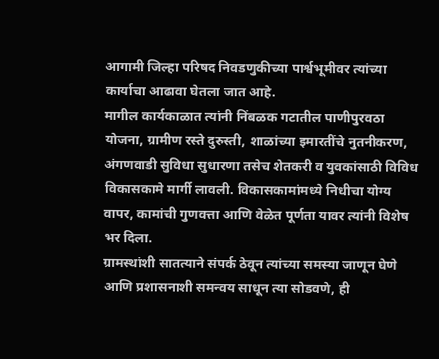आगामी जिल्हा परिषद निवडणुकीच्या पार्श्वभूमीवर त्यांच्या कार्याचा आढावा घेतला जात आहे.
मागील कार्यकाळात त्यांनी निंबळक गटातील पाणीपुरवठा योजना, ग्रामीण रस्ते दुरुस्ती, शाळांच्या इमारतींचे नुतनीकरण, अंगणवाडी सुविधा सुधारणा तसेच शेतकरी व युवकांसाठी विविध विकासकामे मार्गी लावली. विकासकामांमध्ये निधीचा योग्य वापर, कामांची गुणवत्ता आणि वेळेत पूर्णता यावर त्यांनी विशेष भर दिला.
ग्रामस्थांशी सातत्याने संपर्क ठेवून त्यांच्या समस्या जाणून घेणे आणि प्रशासनाशी समन्वय साधून त्या सोडवणे, ही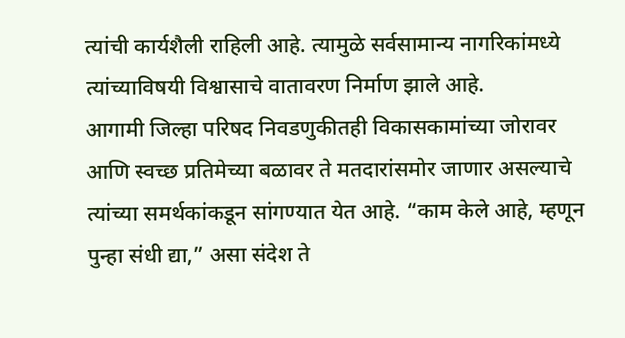त्यांची कार्यशैली राहिली आहे. त्यामुळे सर्वसामान्य नागरिकांमध्ये त्यांच्याविषयी विश्वासाचे वातावरण निर्माण झाले आहे.
आगामी जिल्हा परिषद निवडणुकीतही विकासकामांच्या जोरावर आणि स्वच्छ प्रतिमेच्या बळावर ते मतदारांसमोर जाणार असल्याचे त्यांच्या समर्थकांकडून सांगण्यात येत आहे. “काम केले आहे, म्हणून पुन्हा संधी द्या,” असा संदेश ते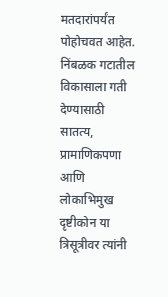मतदारांपर्यंत पोहोचवत आहेत.
निंबळक गटातील विकासाला गती देण्यासाठी सातत्य, प्रामाणिकपणा आणि लोकाभिमुख दृष्टीकोन या त्रिसूत्रीवर त्यांनी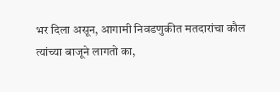भर दिला असून, आगामी निवडणुकीत मतदारांचा कौल त्यांच्या बाजूने लागतो का,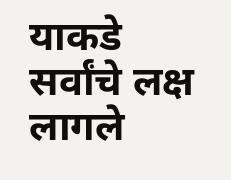याकडे सर्वांचे लक्ष लागले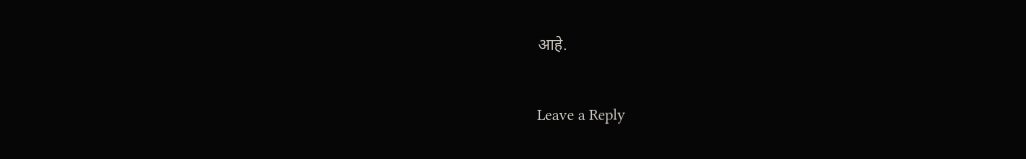आहे.

Leave a Reply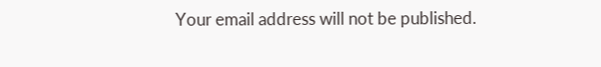Your email address will not be published.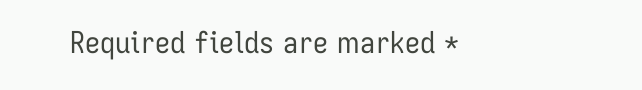Required fields are marked *